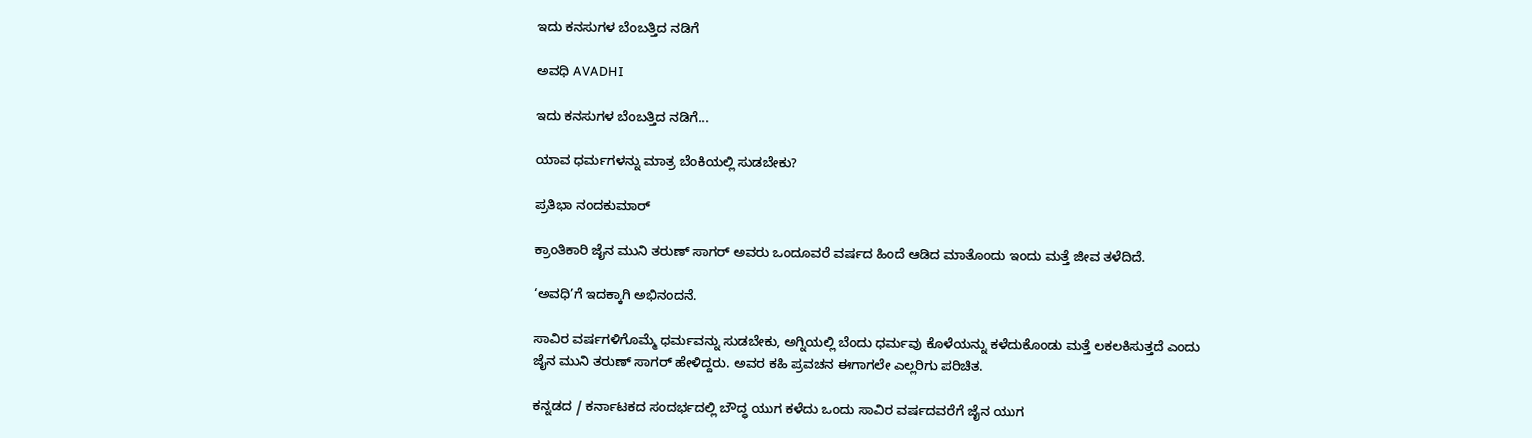ಇದು ಕನಸುಗಳ ಬೆಂಬತ್ತಿದ ನಡಿಗೆ‍

ಅವಧಿ AVADHI

ಇದು ಕನಸುಗಳ ಬೆಂಬತ್ತಿದ ನಡಿಗೆ...

ಯಾವ ಧರ್ಮಗಳನ್ನು ಮಾತ್ರ ಬೆಂಕಿಯಲ್ಲಿ ಸುಡಬೇಕು?

ಪ್ರತಿಭಾ ನಂದಕುಮಾರ್

ಕ್ರಾಂತಿಕಾರಿ ಜೈನ ಮುನಿ ತರುಣ್ ಸಾಗರ್ ಅವರು ಒಂದೂವರೆ ವರ್ಷದ ಹಿಂದೆ ಆಡಿದ ಮಾತೊಂದು ಇಂದು ಮತ್ತೆ ಜೀವ ತಳೆದಿದೆ.

‘ಅವಧಿ’ಗೆ ಇದಕ್ಕಾಗಿ ಅಭಿನಂದನೆ.

ಸಾವಿರ ವರ್ಷಗಳಿಗೊಮ್ಮೆ ಧರ್ಮವನ್ನು ಸುಡಬೇಕು, ಅಗ್ನಿಯಲ್ಲಿ ಬೆಂದು ಧರ್ಮವು ಕೊಳೆಯನ್ನು ಕಳೆದುಕೊಂಡು ಮತ್ತೆ ಲಕಲಕಿಸುತ್ತದೆ ಎಂದು ಜೈನ ಮುನಿ ತರುಣ್ ಸಾಗರ್ ಹೇಳಿದ್ದರು. ಅವರ ಕಹಿ ಪ್ರವಚನ ಈಗಾಗಲೇ ಎಲ್ಲರಿಗು ಪರಿಚಿತ.

ಕನ್ನಡದ / ಕರ್ನಾಟಕದ ಸಂದರ್ಭದಲ್ಲಿ ಬೌದ್ಧ ಯುಗ ಕಳೆದು ಒಂದು ಸಾವಿರ ವರ್ಷದವರೆಗೆ ಜೈನ ಯುಗ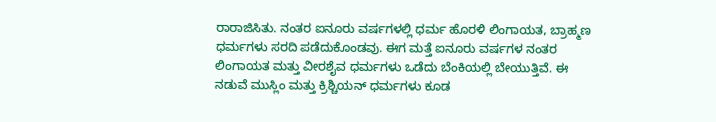ರಾರಾಜಿಸಿತು. ನಂತರ ಐನೂರು ವರ್ಷಗಳಲ್ಲಿ ಧರ್ಮ ಹೊರಳಿ ಲಿಂಗಾಯತ, ಬ್ರಾಹ್ಮಣ ಧರ್ಮಗಳು ಸರದಿ ಪಡೆದುಕೊಂಡವು. ಈಗ ಮತ್ತೆ ಐನೂರು ವರ್ಷಗಳ ನಂತರ ಲಿಂಗಾಯತ ಮತ್ತು ವೀರಶೈವ ಧರ್ಮಗಳು ಒಡೆದು ಬೆಂಕಿಯಲ್ಲಿ ಬೇಯುತ್ತಿವೆ. ಈ ನಡುವೆ ಮುಸ್ಲಿಂ ಮತ್ತು ಕ್ರಿಶ್ಚಿಯನ್ ಧರ್ಮಗಳು ಕೂಡ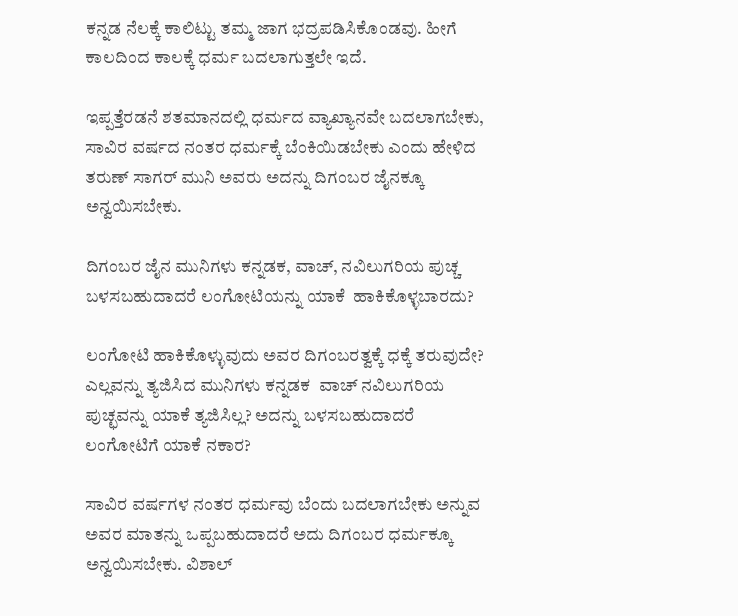ಕನ್ನಡ ನೆಲಕ್ಕೆ ಕಾಲಿಟ್ಟು ತಮ್ಮ ಜಾಗ ಭದ್ರಪಡಿಸಿಕೊಂಡವು. ಹೀಗೆ ಕಾಲದಿಂದ ಕಾಲಕ್ಕೆ ಧರ್ಮ ಬದಲಾಗುತ್ತಲೇ ಇದೆ.

ಇಪ್ಪತ್ತೆರಡನೆ ಶತಮಾನದಲ್ಲಿ ಧರ್ಮದ ವ್ಯಾಖ್ಯಾನವೇ ಬದಲಾಗಬೇಕು, ಸಾವಿರ ವರ್ಷದ ನಂತರ ಧರ್ಮಕ್ಕೆ ಬೆಂಕಿಯಿಡಬೇಕು ಎಂದು ಹೇಳಿದ ತರುಣ್ ಸಾಗರ್ ಮುನಿ ಅವರು ಅದನ್ನು ದಿಗಂಬರ ಜೈನಕ್ಕೂ ಅನ್ವಯಿಸಬೇಕು.

ದಿಗಂಬರ ಜೈನ ಮುನಿಗಳು ಕನ್ನಡಕ, ವಾಚ್, ನವಿಲುಗರಿಯ ಪುಚ್ಚ ಬಳಸಬಹುದಾದರೆ ಲಂಗೋಟಿಯನ್ನು ಯಾಕೆ  ಹಾಕಿಕೊಳ್ಳಬಾರದು?

ಲಂಗೋಟಿ ಹಾಕಿಕೊಳ್ಳುವುದು ಅವರ ದಿಗಂಬರತ್ವಕ್ಕೆ ಧಕ್ಕೆ ತರುವುದೇ? ಎಲ್ಲವನ್ನು ತ್ಯಜಿಸಿದ ಮುನಿಗಳು ಕನ್ನಡಕ  ವಾಚ್ ನವಿಲುಗರಿಯ ಪುಚ್ಛವನ್ನು ಯಾಕೆ ತ್ಯಜಿಸಿಲ್ಲ? ಅದನ್ನು ಬಳಸಬಹುದಾದರೆ ಲಂಗೋಟಿಗೆ ಯಾಕೆ ನಕಾರ?

ಸಾವಿರ ವರ್ಷಗಳ ನಂತರ ಧರ್ಮವು ಬೆಂದು ಬದಲಾಗಬೇಕು ಅನ್ನುವ ಅವರ ಮಾತನ್ನು ಒಪ್ಪಬಹುದಾದರೆ ಅದು ದಿಗಂಬರ ಧರ್ಮಕ್ಕೂ ಅನ್ವಯಿಸಬೇಕು. ವಿಶಾಲ್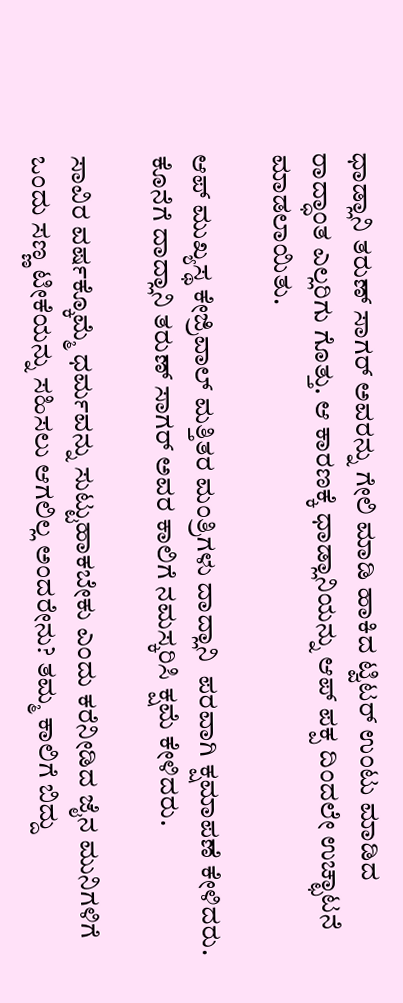ಧಾಡ್ಲಾನಿ ತರುಣ್ ಸಾಗರ್ ಅವರನ್ನು ಗೇಲಿ ಮಾಡಿ ಹಾಕಿದ ಟ್ವಿಟರ್ ಉಂಟು ಮಾಡಿದ ರಾದ್ಧಾಂತ ಎಲ್ಲರಿಗು ಗೊತ್ತು. ಆ ಕಾರಣಕ್ಕೆ ಧಾಡ್ಲಾನಿಯನ್ನು ಆಪ್ ಪಕ್ಪ ದಿಂದಲೇ ಉಚ್ಛಾಟನೆ ಮಾಡಲಾಯಿತು.

ಆಪ್ ಮುಖ್ಯಸ್ಥ ಕೇಜ್ರಿವಾಲ್ ಮತ್ತಿತರ ಮಂತ್ರಿಗಳು ದಾದ್ಲಾನಿ  ಪರವಾಗಿ ಕ್ಷಮಾಪಣೆ ಕೇಳಿದರು.  ಕೊನೆಗೆ ದಾದ್ಲಾನಿ ತರುಣ್ ಸಾಗರ್ ಅವರ ಕಾಲಿಗೆ ನಮಸ್ಕರಿಸಿ ಕ್ಷಮೆ ಕೇಳಿದರು.

ಸಾವಿರ ವರ್ಷಕ್ಕೊಮ್ಮೆ ಧರ್ಮವನ್ನು ಸುಟ್ಟುಹಾಕಬೇಕು ಎಂದು ಕರೆನೀಡಿದ ಜೈನ ಮುನಿಗಳಿಗೆ ಒಂದು ಸಣ್ಣ ಟೀಕೆಯನ್ನು ಸಹಿಸಲು ಆಗಲಿಲ್ಲ ಅಂದರೇನು? ತಮ್ಮ ಕಾಲಿಗೆ ಬಿದ್ದು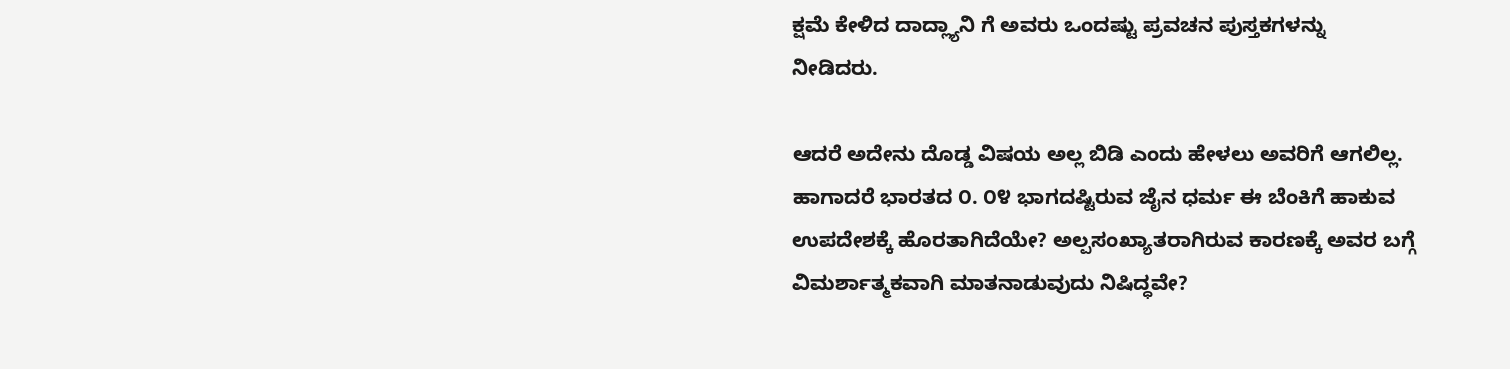ಕ್ಷಮೆ ಕೇಳಿದ ದಾದ್ಲ್ಯಾನಿ ಗೆ ಅವರು ಒಂದಷ್ಟು ಪ್ರವಚನ ಪುಸ್ತಕಗಳನ್ನು ನೀಡಿದರು.

ಆದರೆ ಅದೇನು ದೊಡ್ಡ ವಿಷಯ ಅಲ್ಲ ಬಿಡಿ ಎಂದು ಹೇಳಲು ಅವರಿಗೆ ಆಗಲಿಲ್ಲ. ಹಾಗಾದರೆ ಭಾರತದ ೦. ೦೪ ಭಾಗದಷ್ಟಿರುವ ಜೈನ ಧರ್ಮ ಈ ಬೆಂಕಿಗೆ ಹಾಕುವ ಉಪದೇಶಕ್ಕೆ ಹೊರತಾಗಿದೆಯೇ? ಅಲ್ಪಸಂಖ್ಯಾತರಾಗಿರುವ ಕಾರಣಕ್ಕೆ ಅವರ ಬಗ್ಗೆ ವಿಮರ್ಶಾತ್ಮಕವಾಗಿ ಮಾತನಾಡುವುದು ನಿಷಿದ್ಧವೇ?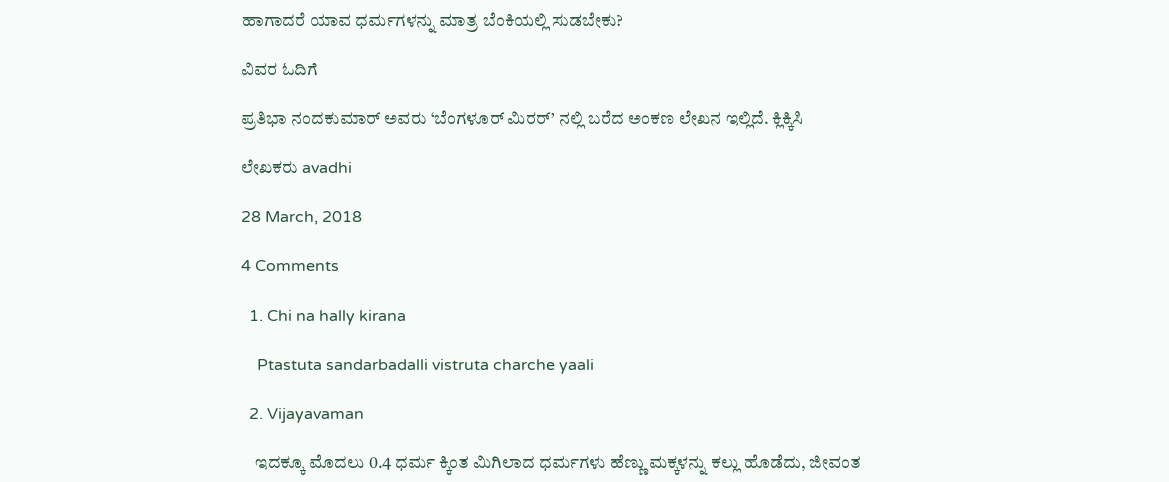ಹಾಗಾದರೆ ಯಾವ ಧರ್ಮಗಳನ್ನು ಮಾತ್ರ ಬೆಂಕಿಯಲ್ಲಿ ಸುಡಬೇಕು?

ವಿವರ ಓದಿಗೆ

ಪ್ರತಿಭಾ ನಂದಕುಮಾರ್ ಅವರು ‘ಬೆಂಗಳೂರ್ ಮಿರರ್’ ನಲ್ಲಿ ಬರೆದ ಅಂಕಣ ಲೇಖನ ಇಲ್ಲಿದೆ. ಕ್ಲಿಕ್ಕಿಸಿ

ಲೇಖಕರು avadhi

28 March, 2018

4 Comments

  1. Chi na hally kirana

    Ptastuta sandarbadalli vistruta charche yaali

  2. Vijayavaman

    ಇದಕ್ಕೂ ಮೊದಲು 0.4 ಧರ್ಮ ಕ್ಕಿಂತ ಮಿಗಿಲಾದ ಧರ್ಮಗಳು ಹೆಣ್ಣು ಮಕ್ಕಳನ್ನು ಕಲ್ಲು ಹೊಡೆದು, ಜೀವಂತ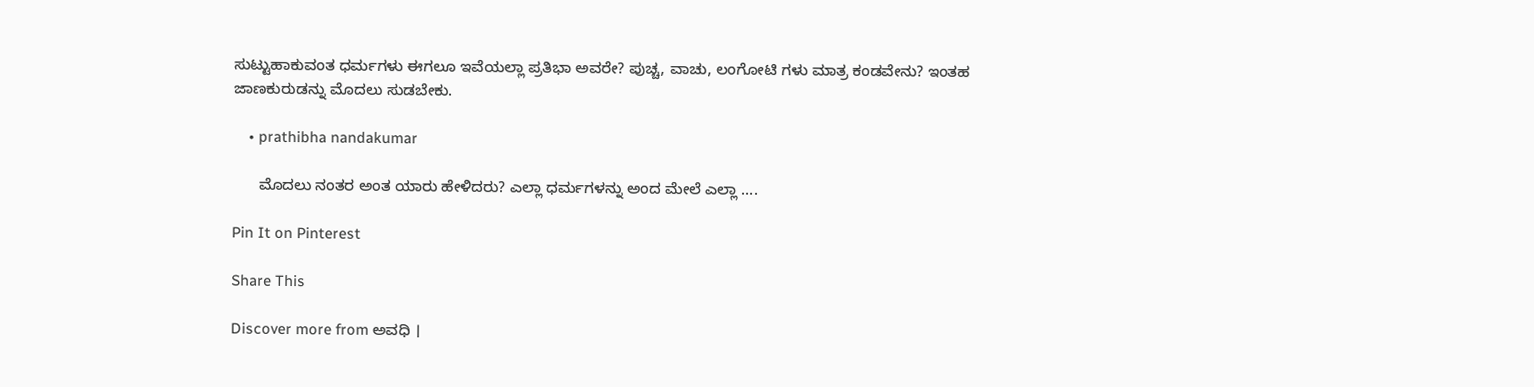ಸುಟ್ಟುಹಾಕುವಂತ ಧರ್ಮಗಳು ಈಗಲೂ ಇವೆಯಲ್ಲಾ ಪ್ರತಿಭಾ ಅವರೇ? ಪುಚ್ಚ, ವಾಚು, ಲಂಗೋಟಿ ಗಳು ಮಾತ್ರ ಕಂಡವೇನು? ಇಂತಹ ಜಾಣಕುರುಡನ್ನು ಮೊದಲು ಸುಡಬೇಕು.

    • prathibha nandakumar

      ಮೊದಲು ನಂತರ ಅಂತ ಯಾರು ಹೇಳಿದರು? ಎಲ್ಲಾ ಧರ್ಮಗಳನ್ನು ಅಂದ ಮೇಲೆ ಎಲ್ಲಾ ….

Pin It on Pinterest

Share This

Discover more from ಅವಧಿ ।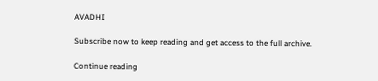AVADHI

Subscribe now to keep reading and get access to the full archive.

Continue reading